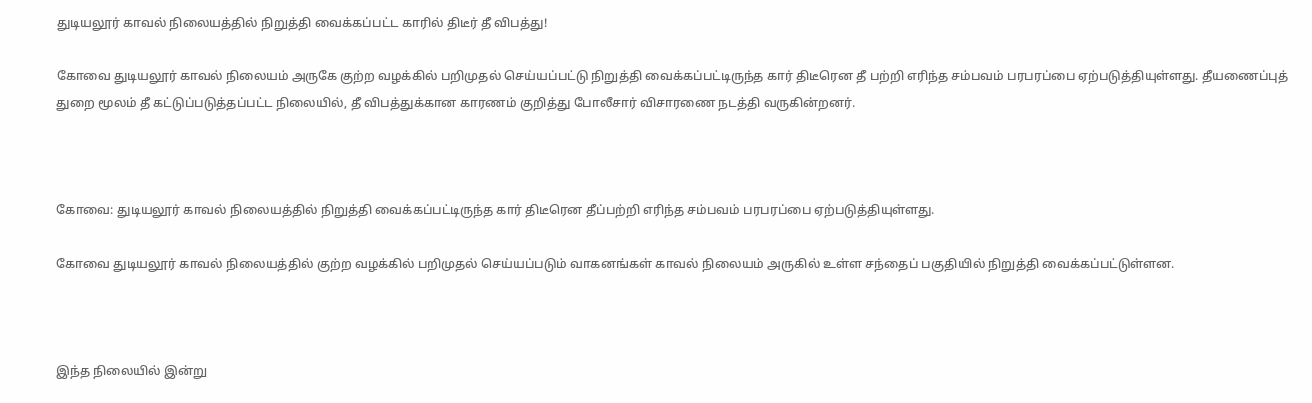துடியலூர் காவல் நிலையத்தில் நிறுத்தி வைக்கப்பட்ட காரில் திடீர் தீ விபத்து!

கோவை துடியலூர் காவல் நிலையம் அருகே குற்ற வழக்கில் பறிமுதல் செய்யப்பட்டு நிறுத்தி வைக்கப்பட்டிருந்த கார் திடீரென தீ பற்றி எரிந்த சம்பவம் பரபரப்பை ஏற்படுத்தியுள்ளது. தீயணைப்புத் துறை மூலம் தீ கட்டுப்படுத்தப்பட்ட நிலையில், தீ விபத்துக்கான காரணம் குறித்து போலீசார் விசாரணை நடத்தி வருகின்றனர்.



கோவை: துடியலூர் காவல் நிலையத்தில் நிறுத்தி வைக்கப்பட்டிருந்த கார் திடீரென தீப்பற்றி எரிந்த சம்பவம் பரபரப்பை ஏற்படுத்தியுள்ளது.

கோவை துடியலூர் காவல் நிலையத்தில் குற்ற வழக்கில் பறிமுதல் செய்யப்படும் வாகனங்கள் காவல் நிலையம் அருகில் உள்ள சந்தைப் பகுதியில் நிறுத்தி வைக்கப்பட்டுள்ளன.



இந்த நிலையில் இன்று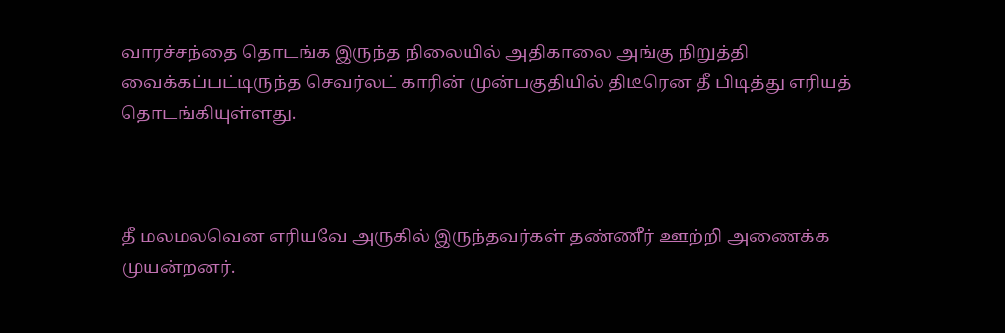வாரச்சந்தை தொடங்க இருந்த நிலையில் அதிகாலை அங்கு நிறுத்தி வைக்கப்பட்டிருந்த செவர்லட் காரின் முன்பகுதியில் திடீரென தீ பிடித்து எரியத் தொடங்கியுள்ளது.



தீ மலமலவென எரியவே அருகில் இருந்தவர்கள் தண்ணீர் ஊற்றி அணைக்க முயன்றனர்.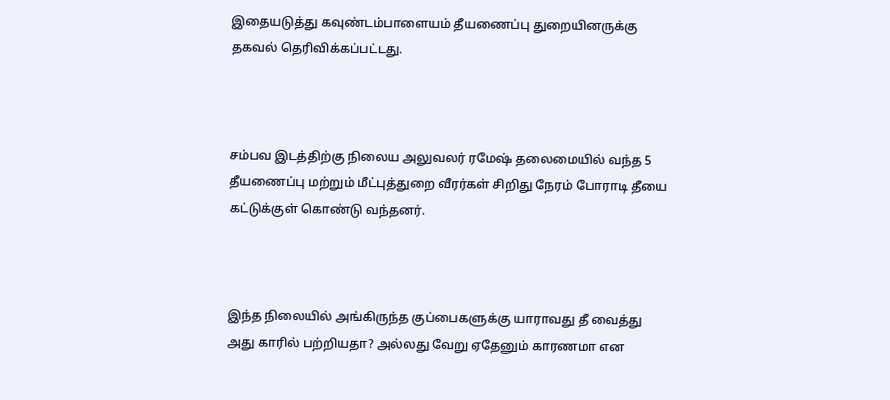இதையடுத்து கவுண்டம்பாளையம் தீயணைப்பு துறையினருக்கு தகவல் தெரிவிக்கப்பட்டது.



சம்பவ இடத்திற்கு நிலைய அலுவலர் ரமேஷ் தலைமையில் வந்த 5 தீயணைப்பு மற்றும் மீட்புத்துறை வீரர்கள் சிறிது நேரம் போராடி தீயை கட்டுக்குள் கொண்டு வந்தனர்.



இந்த நிலையில் அங்கிருந்த குப்பைகளுக்கு யாராவது தீ வைத்து அது காரில் பற்றியதா? அல்லது வேறு ஏதேனும் காரணமா என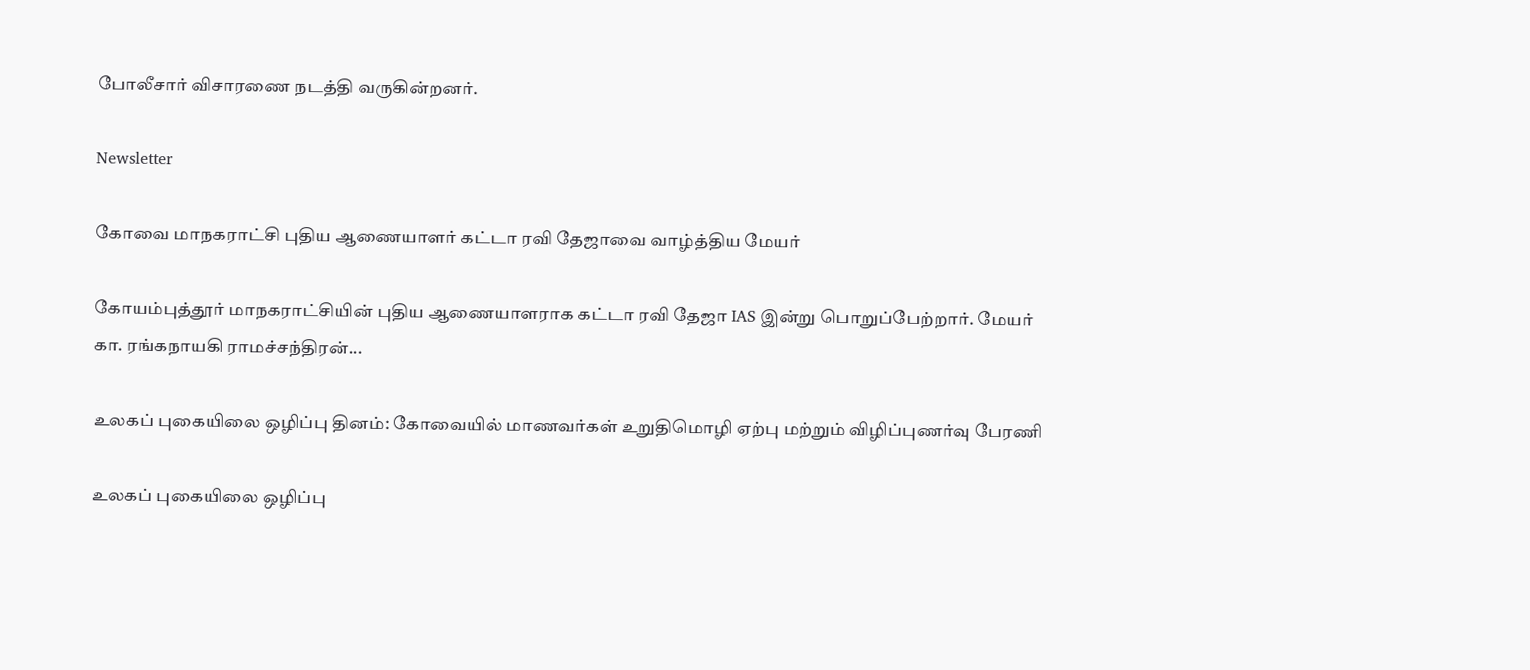போலீசார் விசாரணை நடத்தி வருகின்றனர்.

Newsletter

கோவை மாநகராட்சி புதிய ஆணையாளர் கட்டா ரவி தேஜாவை வாழ்த்திய மேயர்

கோயம்புத்தூர் மாநகராட்சியின் புதிய ஆணையாளராக கட்டா ரவி தேஜா IAS இன்று பொறுப்பேற்றார். மேயர் கா. ரங்கநாயகி ராமச்சந்திரன்...

உலகப் புகையிலை ஒழிப்பு தினம்: கோவையில் மாணவர்கள் உறுதிமொழி ஏற்பு மற்றும் விழிப்புணர்வு பேரணி

உலகப் புகையிலை ஒழிப்பு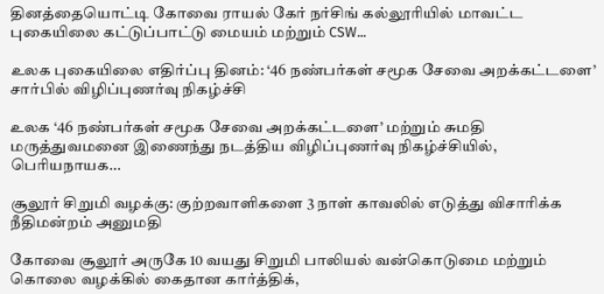தினத்தையொட்டி கோவை ராயல் கேர் நர்சிங் கல்லூரியில் மாவட்ட புகையிலை கட்டுப்பாட்டு மையம் மற்றும் CSW...

உலக புகையிலை எதிர்ப்பு தினம்: ‘46 நண்பர்கள் சமூக சேவை அறக்கட்டளை’ சார்பில் விழிப்புணர்வு நிகழ்ச்சி

உலக ‘46 நண்பர்கள் சமூக சேவை அறக்கட்டளை’ மற்றும் சுமதி மருத்துவமனை இணைந்து நடத்திய விழிப்புணர்வு நிகழ்ச்சியில், பெரியநாயக...

சூலூர் சிறுமி வழக்கு: குற்றவாளிகளை 3 நாள் காவலில் எடுத்து விசாரிக்க நீதிமன்றம் அனுமதி

கோவை சூலூர் அருகே 10 வயது சிறுமி பாலியல் வன்கொடுமை மற்றும் கொலை வழக்கில் கைதான கார்த்திக்,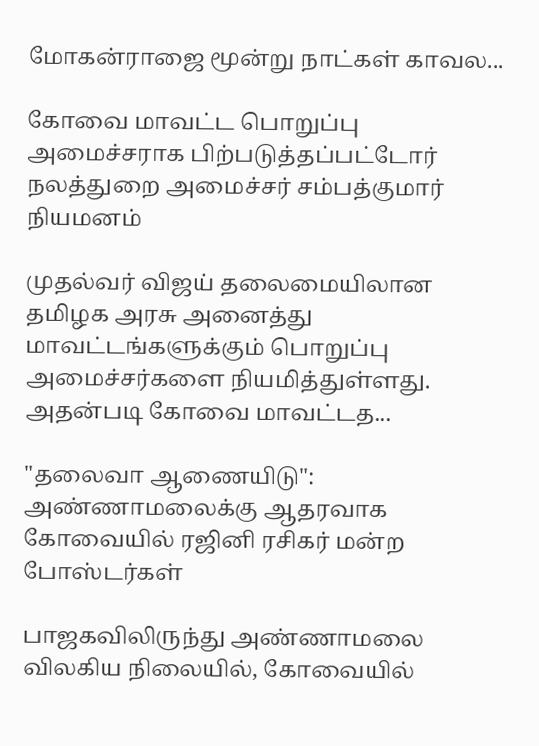மோகன்ராஜை மூன்று நாட்கள் காவல...

கோவை மாவட்ட பொறுப்பு அமைச்சராக பிற்படுத்தப்பட்டோர் நலத்துறை அமைச்சர் சம்பத்குமார் நியமனம்

முதல்வர் விஜய் தலைமையிலான தமிழக அரசு அனைத்து மாவட்டங்களுக்கும் பொறுப்பு அமைச்சர்களை நியமித்துள்ளது. அதன்படி கோவை மாவட்டத...

"தலைவா ஆணையிடு": அண்ணாமலைக்கு ஆதரவாக கோவையில் ரஜினி ரசிகர் மன்ற போஸ்டர்கள்

பாஜகவிலிருந்து அண்ணாமலை விலகிய நிலையில், கோவையில்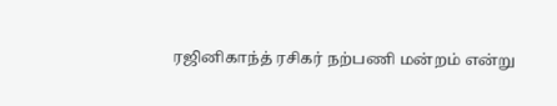ரஜினிகாந்த் ரசிகர் நற்பணி மன்றம் என்று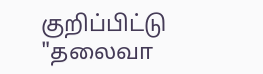குறிப்பிட்டு "தலைவா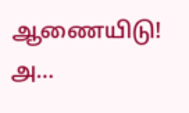ஆணையிடு! அ...